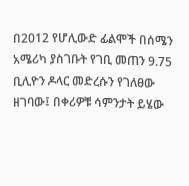በ2012 የሆሊውድ ፊልሞች በሰሜን አሜሪካ ያስገቡት የገቢ መጠን 9.75 ቢሊዮን ዶላር መድረሱን የገለፀው ዘገባው፤ በቀሪዎቹ ሳምንታት ይሄው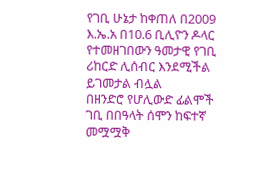የገቢ ሁኔታ ከቀጠለ በ2009 እ.ኤ.አ በ10.6 ቢሊዮን ዶላር የተመዘገበውን ዓመታዊ የገቢ ሪከርድ ሊሰብር እንደሚችል ይገመታል ብሏል
በዘንድሮ የሆሊውድ ፊልሞች ገቢ በበዓላት ሰሞን ከፍተኛ መሟሟቅ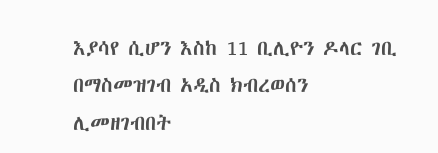እያሳየ ሲሆን እስከ 11 ቢሊዮን ዶላር ገቢ በማስመዝገብ አዲስ ክብረወሰን ሊመዘገብበት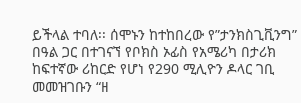ይችላል ተባለ፡፡ ሰሞኑን ከተከበረው የ”ታንክስጊቪንግ” በዓል ጋር በተገናኘ የቦክስ ኦፊስ የአሜሪካ በታሪክ ከፍተኛው ሪከርድ የሆነ የ290 ሚሊዮን ዶላር ገቢ መመዝገቡን “ዘ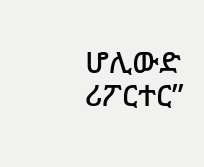ሆሊውድ ሪፖርተር”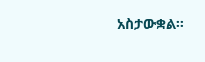አስታውቋል፡፡